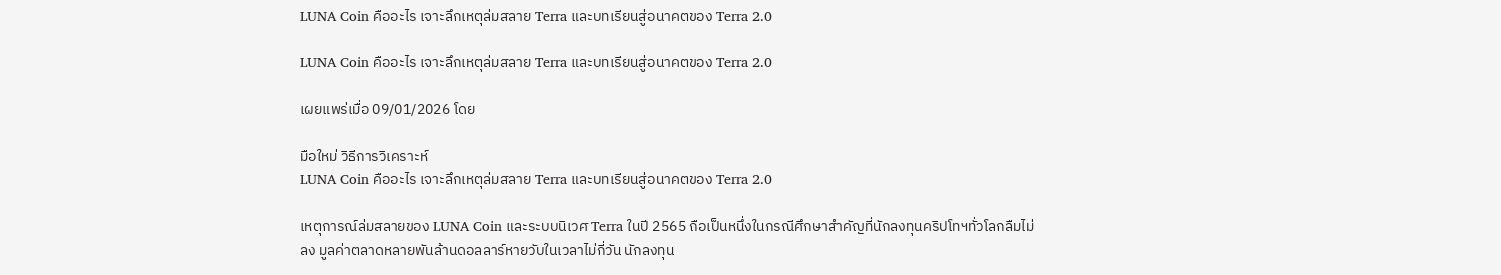LUNA Coin คืออะไร เจาะลึกเหตุล่มสลาย Terra และบทเรียนสู่อนาคตของ Terra 2.0

LUNA Coin คืออะไร เจาะลึกเหตุล่มสลาย Terra และบทเรียนสู่อนาคตของ Terra 2.0

เผยแพร่เมื่อ 09/01/2026 โดย

มือใหม่ วิธีการวิเคราะห์
LUNA Coin คืออะไร เจาะลึกเหตุล่มสลาย Terra และบทเรียนสู่อนาคตของ Terra 2.0

เหตุการณ์ล่มสลายของ LUNA Coin และระบบนิเวศ Terra ในปี 2565 ถือเป็นหนึ่งในกรณีศึกษาสำคัญที่นักลงทุนคริปโทฯทั่วโลกลืมไม่ลง มูลค่าตลาดหลายพันล้านดอลลาร์หายวับในเวลาไม่กี่วัน นักลงทุน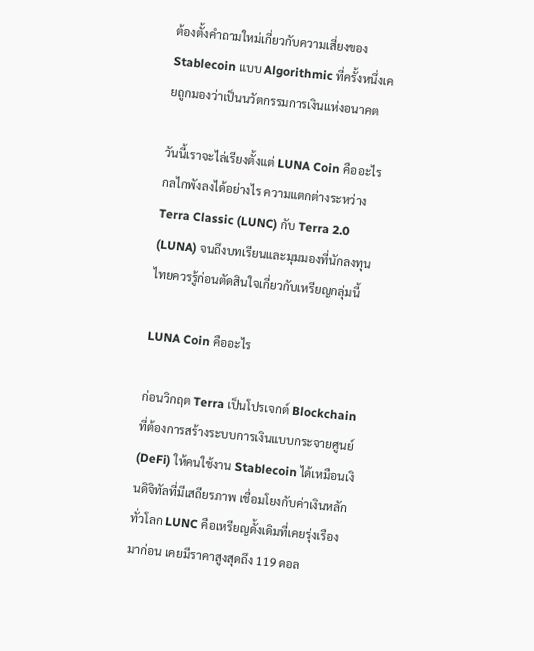ต้องตั้งคำถามใหม่เกี่ยวกับความเสี่ยงของ Stablecoin แบบ Algorithmic ที่ครั้งหนึ่งเคยถูกมองว่าเป็นนวัตกรรมการเงินแห่งอนาคต

วันนี้เราจะไล่เรียงตั้งแต่ LUNA Coin คืออะไร กลไกพังลงได้อย่างไร ความแตกต่างระหว่าง Terra Classic (LUNC) กับ Terra 2.0 (LUNA) จนถึงบทเรียนและมุมมองที่นักลงทุนไทยควรรู้ก่อนตัดสินใจเกี่ยวกับเหรียญกลุ่มนี้

LUNA Coin คืออะไร

ก่อนวิกฤต Terra เป็นโปรเจกต์ Blockchain ที่ต้องการสร้างระบบการเงินแบบกระจายศูนย์ (DeFi) ให้คนใช้งาน Stablecoin ได้เหมือนเงินดิจิทัลที่มีเสถียรภาพ เชื่อมโยงกับค่าเงินหลักทั่วโลก LUNC คือเหรียญดั้งเดิมที่เคยรุ่งเรืองมาก่อน เคยมีราคาสูงสุดถึง 119 ดอล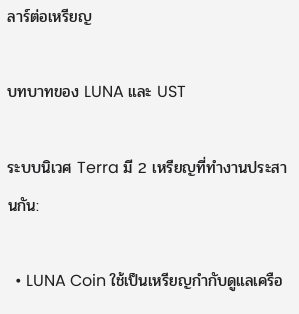ลาร์ต่อเหรียญ

บทบาทของ LUNA และ UST

ระบบนิเวศ Terra มี 2 เหรียญที่ทำงานประสานกัน:

  • LUNA Coin ใช้เป็นเหรียญกำกับดูแลเครือ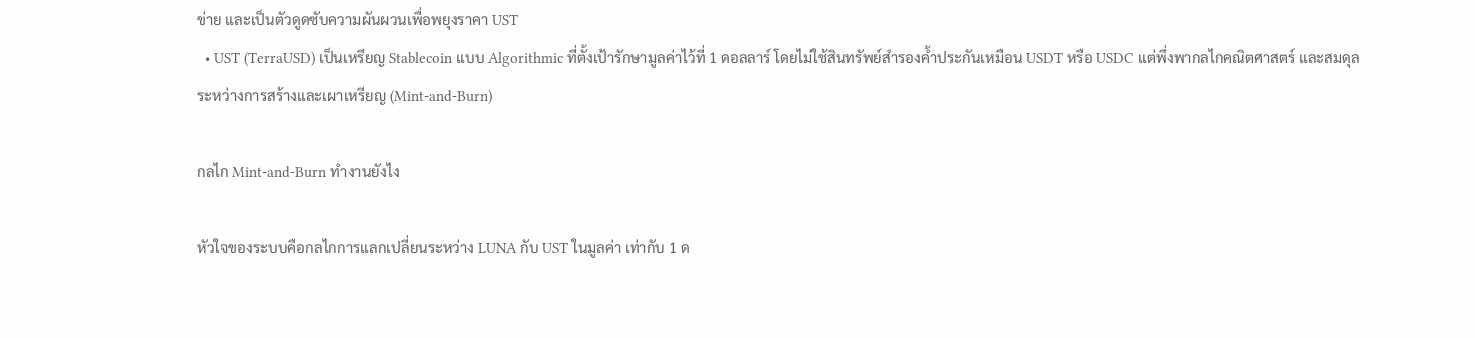ข่าย และเป็นตัวดูดซับความผันผวนเพื่อพยุงราคา UST
  • UST (TerraUSD) เป็นเหรียญ Stablecoin แบบ Algorithmic ที่ตั้งเป้ารักษามูลค่าไว้ที่ 1 ดอลลาร์ โดยไม่ใช้สินทรัพย์สำรองค้ำประกันเหมือน USDT หรือ USDC แต่พึ่งพากลไกคณิตศาสตร์ และสมดุลระหว่างการสร้างและเผาเหรียญ (Mint-and-Burn)

กลไก Mint-and-Burn ทำงานยังไง

หัวใจของระบบคือกลไกการแลกเปลี่ยนระหว่าง LUNA กับ UST ในมูลค่า เท่ากับ 1 ด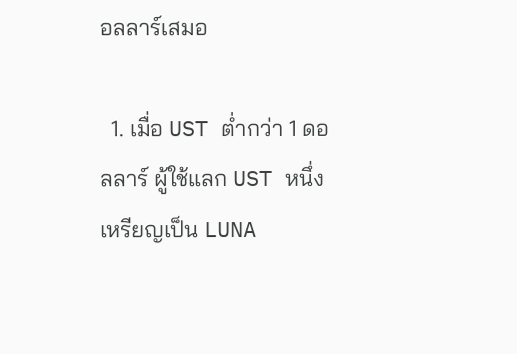อลลาร์เสมอ

  1. เมื่อ UST ต่ำกว่า 1 ดอลลาร์ ผู้ใช้แลก UST หนึ่งเหรียญเป็น LUNA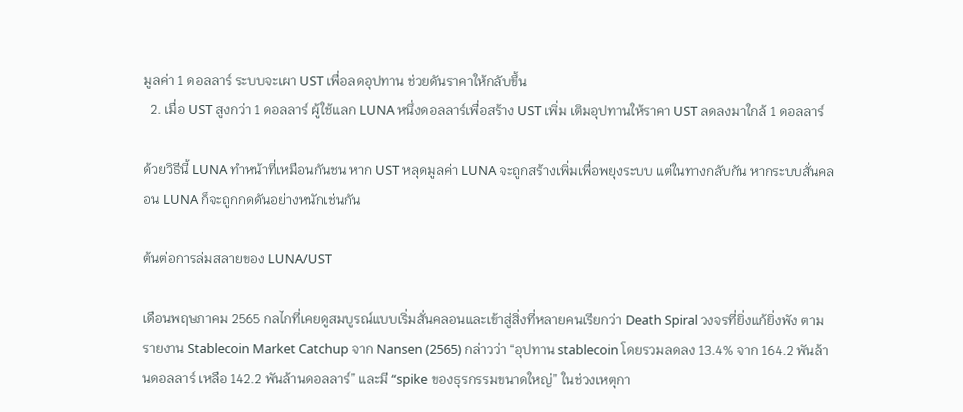มูลค่า 1 ดอลลาร์ ระบบจะเผา UST เพื่อลดอุปทาน ช่วยดันราคาให้กลับขึ้น
  2. เมื่อ UST สูงกว่า 1 ดอลลาร์ ผู้ใช้แลก LUNA หนึ่งดอลลาร์เพื่อสร้าง UST เพิ่ม เติมอุปทานให้ราคา UST ลดลงมาใกล้ 1 ดอลลาร์

ด้วยวิธีนี้ LUNA ทำหน้าที่เหมือนกันชน หาก UST หลุดมูลค่า LUNA จะถูกสร้างเพิ่มเพื่อพยุงระบบ แต่ในทางกลับกัน หากระบบสั่นคลอน LUNA ก็จะถูกกดดันอย่างหนักเช่นกัน

ต้นต่อการล่มสลายของ LUNA/UST

เดือนพฤษภาคม 2565 กลไกที่เคยดูสมบูรณ์แบบเริ่มสั่นคลอนและเข้าสู่สิ่งที่หลายคนเรียกว่า Death Spiral วงจรที่ยิ่งแก้ยิ่งพัง ตามรายงาน Stablecoin Market Catchup จาก Nansen (2565) กล่าวว่า “อุปทาน stablecoin โดยรวมลดลง 13.4% จาก 164.2 พันล้านดอลลาร์ เหลือ 142.2 พันล้านดอลลาร์” และมี “spike ของธุรกรรมขนาดใหญ่” ในช่วงเหตุกา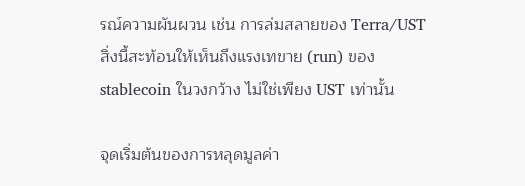รณ์ความผันผวน เช่น การล่มสลายของ Terra/UST สิ่งนี้สะท้อนให้เห็นถึงแรงเทขาย (run) ของ stablecoin ในวงกว้าง ไม่ใช่เพียง UST เท่านั้น

จุดเริ่มต้นของการหลุดมูลค่า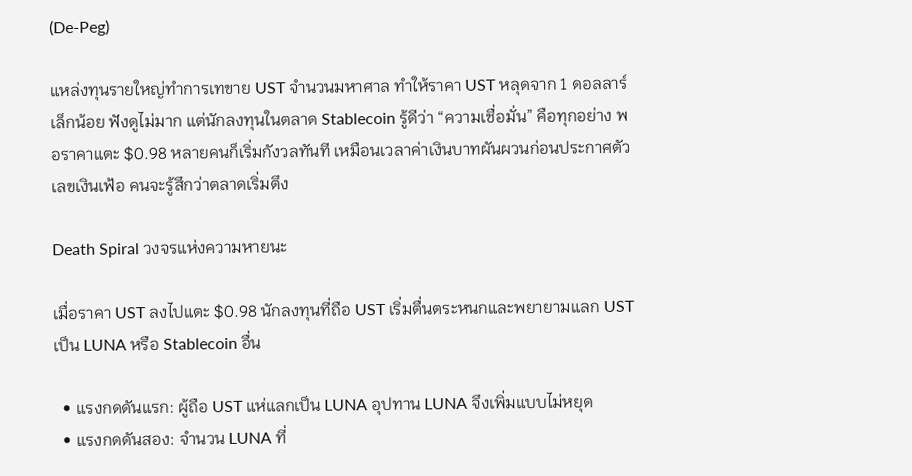(De-Peg)

แหล่งทุนรายใหญ่ทำการเทขาย UST จำนวนมหาศาล ทำให้ราคา UST หลุดจาก 1 ดอลลาร์เล็กน้อย ฟังดูไม่มาก แต่นักลงทุนในตลาด Stablecoin รู้ดีว่า “ความเชื่อมั่น” คือทุกอย่าง พอราคาแตะ $0.98 หลายคนก็เริ่มกังวลทันที เหมือนเวลาค่าเงินบาทผันผวนก่อนประกาศตัวเลขเงินเฟ้อ คนจะรู้สึกว่าตลาดเริ่มตึง

Death Spiral วงจรแห่งความหายนะ

เมื่อราคา UST ลงไปแตะ $0.98 นักลงทุนที่ถือ UST เริ่มตื่นตระหนกและพยายามแลก UST เป็น LUNA หรือ Stablecoin อื่น

  • แรงกดดันแรก: ผู้ถือ UST แห่แลกเป็น LUNA อุปทาน LUNA จึงเพิ่มแบบไม่หยุด
  • แรงกดดันสอง: จำนวน LUNA ที่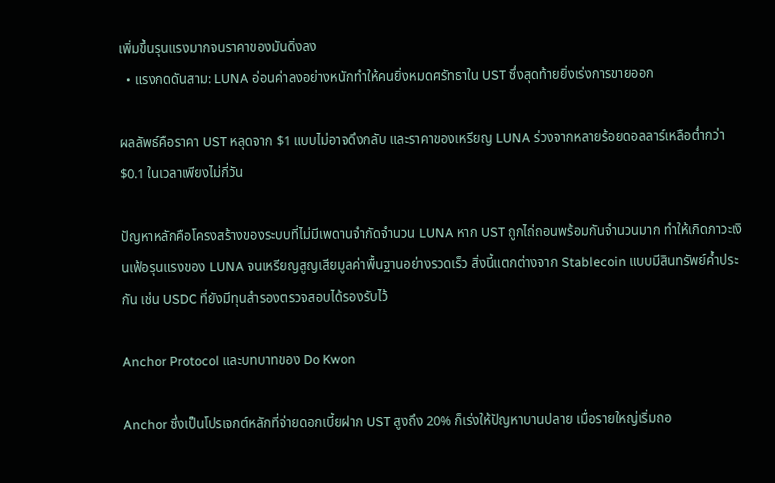เพิ่มขึ้นรุนแรงมากจนราคาของมันดิ่งลง
  • แรงกดดันสาม: LUNA อ่อนค่าลงอย่างหนักทำให้คนยิ่งหมดศรัทธาใน UST ซึ่งสุดท้ายยิ่งเร่งการขายออก

ผลลัพธ์คือราคา UST หลุดจาก $1 แบบไม่อาจดึงกลับ และราคาของเหรียญ LUNA ร่วงจากหลายร้อยดอลลาร์เหลือต่ำกว่า $0.1 ในเวลาเพียงไม่กี่วัน

ปัญหาหลักคือโครงสร้างของระบบที่ไม่มีเพดานจำกัดจำนวน LUNA หาก UST ถูกไถ่ถอนพร้อมกันจำนวนมาก ทำให้เกิดภาวะเงินเฟ้อรุนแรงของ LUNA จนเหรียญสูญเสียมูลค่าพื้นฐานอย่างรวดเร็ว สิ่งนี้แตกต่างจาก Stablecoin แบบมีสินทรัพย์ค้ำประกัน เช่น USDC ที่ยังมีทุนสำรองตรวจสอบได้รองรับไว้

Anchor Protocol และบทบาทของ Do Kwon

Anchor ซึ่งเป็นโปรเจกต์หลักที่จ่ายดอกเบี้ยฝาก UST สูงถึง 20% ก็เร่งให้ปัญหาบานปลาย เมื่อรายใหญ่เริ่มถอ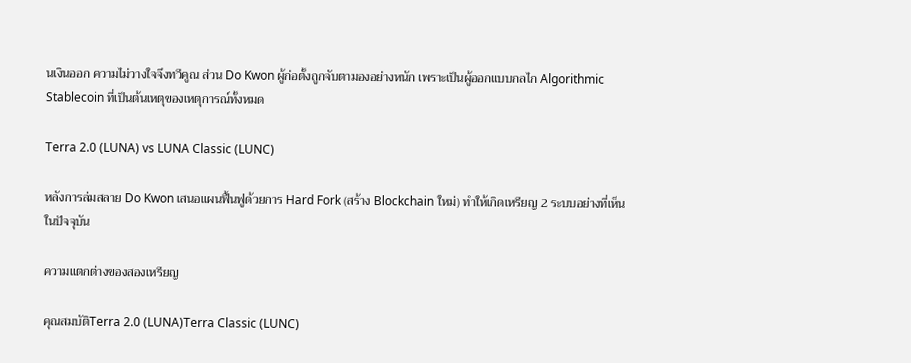นเงินออก ความไม่วางใจจึงทวีคูณ ส่วน Do Kwon ผู้ก่อตั้งถูกจับตามองอย่างหนัก เพราะเป็นผู้ออกแบบกลไก Algorithmic Stablecoin ที่เป็นต้นเหตุของเหตุการณ์ทั้งหมด

Terra 2.0 (LUNA) vs LUNA Classic (LUNC)

หลังการล่มสลาย Do Kwon เสนอแผนฟื้นฟูด้วยการ Hard Fork (สร้าง Blockchain ใหม่) ทำให้เกิดเหรียญ 2 ระบบอย่างที่เห็นในปัจจุบัน

ความแตกต่างของสองเหรียญ

คุณสมบัติTerra 2.0 (LUNA)Terra Classic (LUNC)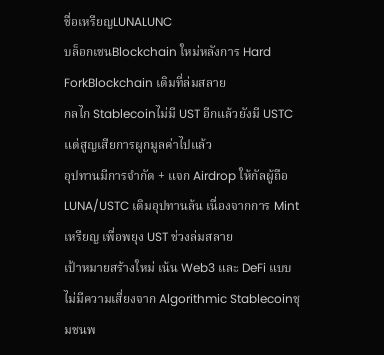ชื่อเหรียญLUNALUNC
บล็อกเชนBlockchain ใหม่หลังการ Hard ForkBlockchain เดิมที่ล่มสลาย
กลไก Stablecoinไม่มี UST อีกแล้วยังมี USTC แต่สูญเสียการผูกมูลค่าไปแล้ว
อุปทานมีการจำกัด + แจก Airdrop ให้กัลผู้ถือ LUNA/USTC เดิมอุปทานล้น เนื่องจากการ Mint เหรียญ เพื่อพยุง UST ช่วงล่มสลาย
เป้าหมายสร้างใหม่ เน้น Web3 และ DeFi แบบไม่มีความเสี่ยงจาก Algorithmic Stablecoinชุมชนพ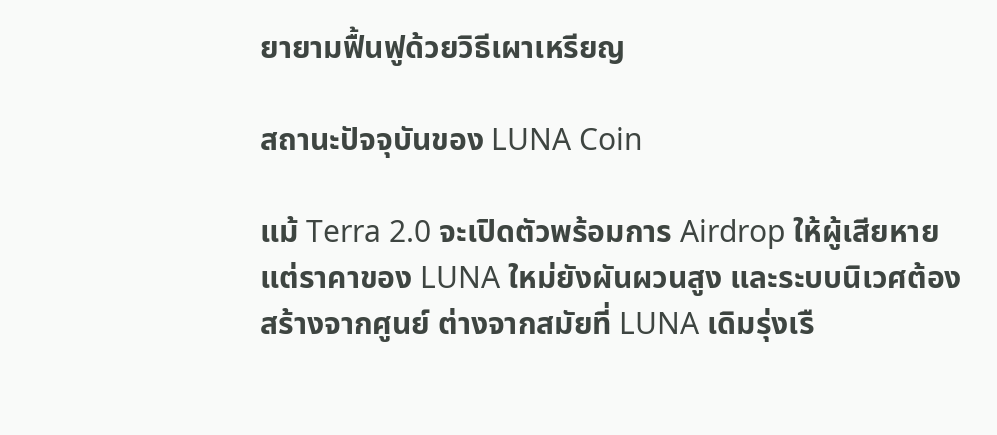ยายามฟื้นฟูด้วยวิธีเผาเหรียญ

สถานะปัจจุบันของ LUNA Coin

แม้ Terra 2.0 จะเปิดตัวพร้อมการ Airdrop ให้ผู้เสียหาย แต่ราคาของ LUNA ใหม่ยังผันผวนสูง และระบบนิเวศต้องสร้างจากศูนย์ ต่างจากสมัยที่ LUNA เดิมรุ่งเรื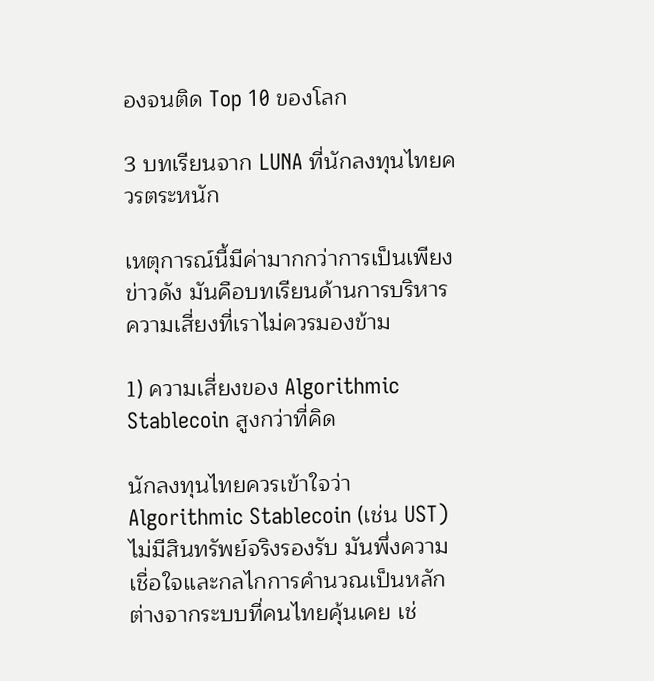องจนติด Top 10 ของโลก

3 บทเรียนจาก LUNA ที่นักลงทุนไทยควรตระหนัก

เหตุการณ์นี้มีค่ามากกว่าการเป็นเพียงข่าวดัง มันคือบทเรียนด้านการบริหารความเสี่ยงที่เราไม่ควรมองข้าม

1) ความเสี่ยงของ Algorithmic Stablecoin สูงกว่าที่คิด

นักลงทุนไทยควรเข้าใจว่า Algorithmic Stablecoin (เช่น UST)  ไม่มีสินทรัพย์จริงรองรับ มันพึ่งความเชื่อใจและกลไกการคำนวณเป็นหลัก ต่างจากระบบที่คนไทยคุ้นเคย เช่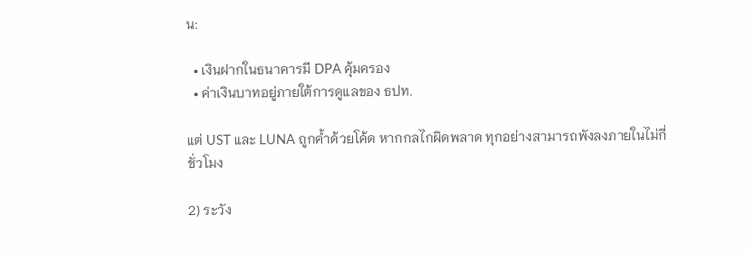น:

  • เงินฝากในธนาคารมี DPA คุ้มครอง
  • ค่าเงินบาทอยู่ภายใต้การดูแลของ ธปท.

แต่ UST และ LUNA ถูกค้ำด้วยโค้ด หากกลไกผิดพลาด ทุกอย่างสามารถพังลงภายในไม่กี่ชั่วโมง

2) ระวัง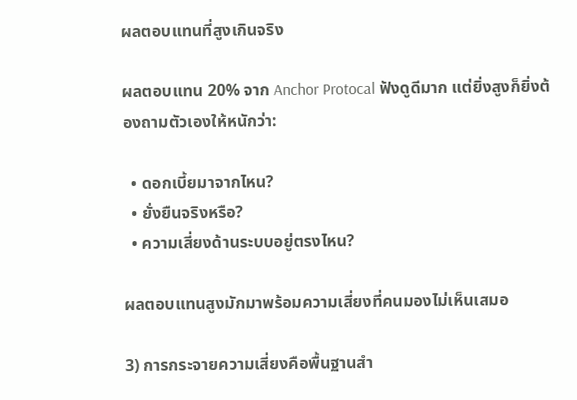ผลตอบแทนที่สูงเกินจริง

ผลตอบแทน 20% จาก Anchor Protocal ฟังดูดีมาก แต่ยิ่งสูงก็ยิ่งต้องถามตัวเองให้หนักว่า:

  • ดอกเบี้ยมาจากไหน?
  • ยั่งยืนจริงหรือ?
  • ความเสี่ยงด้านระบบอยู่ตรงไหน?

ผลตอบแทนสูงมักมาพร้อมความเสี่ยงที่คนมองไม่เห็นเสมอ

3) การกระจายความเสี่ยงคือพื้นฐานสำ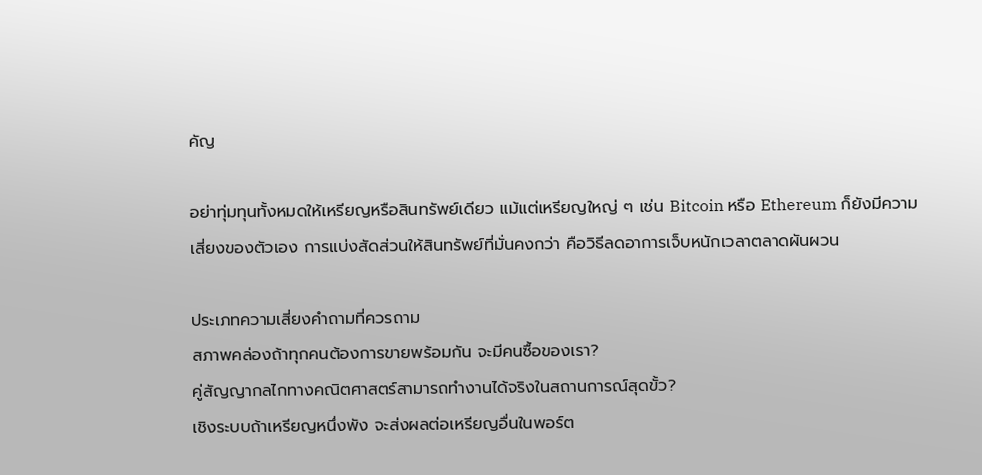คัญ

อย่าทุ่มทุนทั้งหมดให้เหรียญหรือสินทรัพย์เดียว แม้แต่เหรียญใหญ่ ๆ เช่น Bitcoin หรือ Ethereum ก็ยังมีความเสี่ยงของตัวเอง การแบ่งสัดส่วนให้สินทรัพย์ที่มั่นคงกว่า คือวิธีลดอาการเจ็บหนักเวลาตลาดผันผวน

ประเภทความเสี่ยงคำถามที่ควรถาม
สภาพคล่องถ้าทุกคนต้องการขายพร้อมกัน จะมีคนซื้อของเรา?
คู่สัญญากลไกทางคณิตศาสตร์สามารถทำงานได้จริงในสถานการณ์สุดขั้ว?
เชิงระบบถ้าเหรียญหนึ่งพัง จะส่งผลต่อเหรียญอื่นในพอร์ต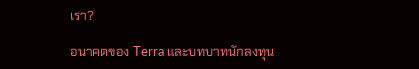เรา?

อนาคตของ Terra และบทบาทนักลงทุน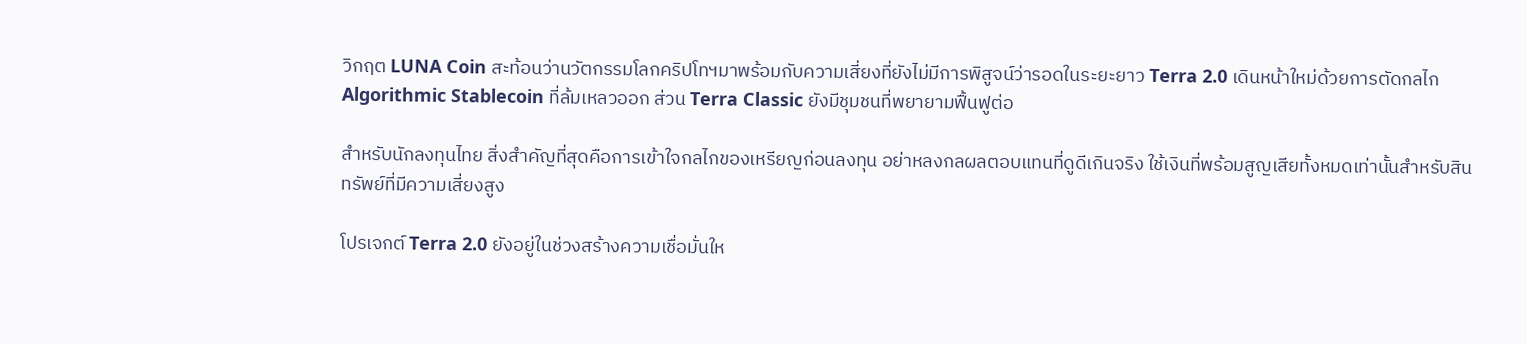วิกฤต LUNA Coin สะท้อนว่านวัตกรรมโลกคริปโทฯมาพร้อมกับความเสี่ยงที่ยังไม่มีการพิสูจน์ว่ารอดในระยะยาว Terra 2.0 เดินหน้าใหม่ด้วยการตัดกลไก Algorithmic Stablecoin ที่ล้มเหลวออก ส่วน Terra Classic ยังมีชุมชนที่พยายามฟื้นฟูต่อ

สำหรับนักลงทุนไทย สิ่งสำคัญที่สุดคือการเข้าใจกลไกของเหรียญก่อนลงทุน อย่าหลงกลผลตอบแทนที่ดูดีเกินจริง ใช้เงินที่พร้อมสูญเสียทั้งหมดเท่านั้นสำหรับสินทรัพย์ที่มีความเสี่ยงสูง

โปรเจกต์ Terra 2.0 ยังอยู่ในช่วงสร้างความเชื่อมั่นให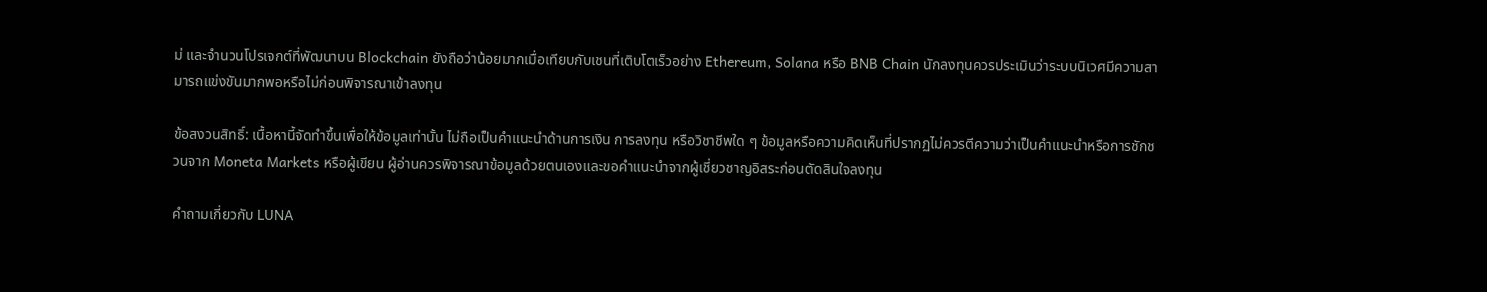ม่ และจำนวนโปรเจกต์ที่พัฒนาบน Blockchain ยังถือว่าน้อยมากเมื่อเทียบกับเชนที่เติบโตเร็วอย่าง Ethereum, Solana หรือ BNB Chain นักลงทุนควรประเมินว่าระบบนิเวศมีความสามารถแข่งขันมากพอหรือไม่ก่อนพิจารณาเข้าลงทุน

ข้อสงวนสิทธิ์: เนื้อหานี้จัดทำขึ้นเพื่อให้ข้อมูลเท่านั้น ไม่ถือเป็นคำแนะนำด้านการเงิน การลงทุน หรือวิชาชีพใด ๆ ข้อมูลหรือความคิดเห็นที่ปรากฏไม่ควรตีความว่าเป็นคำแนะนำหรือการชักชวนจาก Moneta Markets หรือผู้เขียน ผู้อ่านควรพิจารณาข้อมูลด้วยตนเองและขอคำแนะนำจากผู้เชี่ยวชาญอิสระก่อนตัดสินใจลงทุน

คำถามเกี่ยวกับ LUNA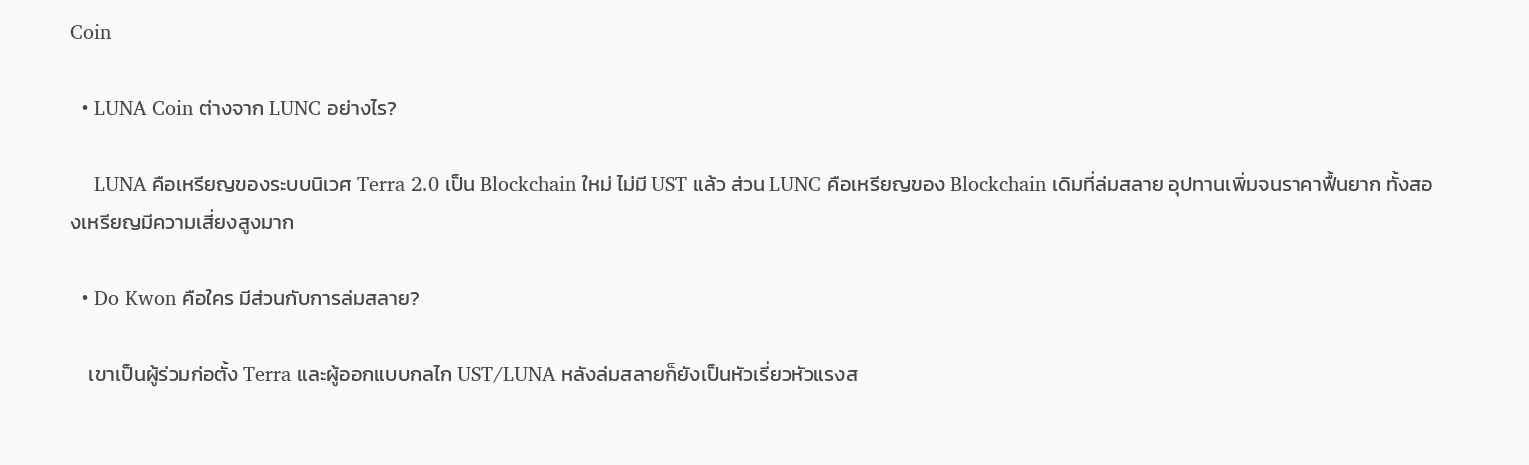Coin

  • LUNA Coin ต่างจาก LUNC อย่างไร?

    LUNA คือเหรียญของระบบนิเวศ Terra 2.0 เป็น Blockchain ใหม่ ไม่มี UST แล้ว ส่วน LUNC คือเหรียญของ Blockchain เดิมที่ล่มสลาย อุปทานเพิ่มจนราคาฟื้นยาก ทั้งสองเหรียญมีความเสี่ยงสูงมาก

  • Do Kwon คือใคร มีส่วนกับการล่มสลาย?

    เขาเป็นผู้ร่วมก่อตั้ง Terra และผู้ออกแบบกลไก UST/LUNA หลังล่มสลายก็ยังเป็นหัวเรี่ยวหัวแรงส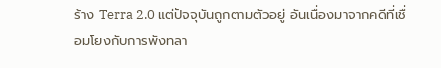ร้าง Terra 2.0 แต่ปัจจุบันถูกตามตัวอยู่ อันเนื่องมาจากคดีที่เชื่อมโยงกับการพังทลา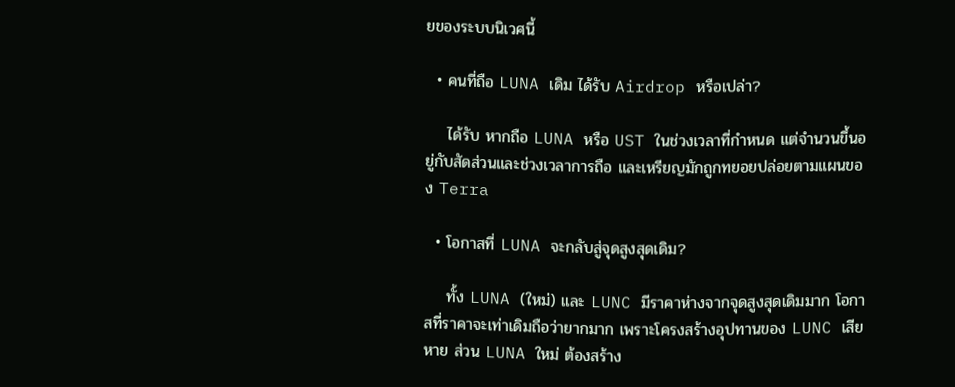ยของระบบนิเวศนี้

  • คนที่ถือ LUNA เดิม ได้รับ Airdrop หรือเปล่า?

    ได้รับ หากถือ LUNA หรือ UST ในช่วงเวลาที่กำหนด แต่จำนวนขึ้นอยู่กับสัดส่วนและช่วงเวลาการถือ และเหรียญมักถูกทยอยปล่อยตามแผนของ Terra

  • โอกาสที่ LUNA จะกลับสู่จุดสูงสุดเดิม?

    ทั้ง LUNA (ใหม่) และ LUNC มีราคาห่างจากจุดสูงสุดเดิมมาก โอกาสที่ราคาจะเท่าเดิมถือว่ายากมาก เพราะโครงสร้างอุปทานของ LUNC เสียหาย ส่วน LUNA ใหม่ ต้องสร้าง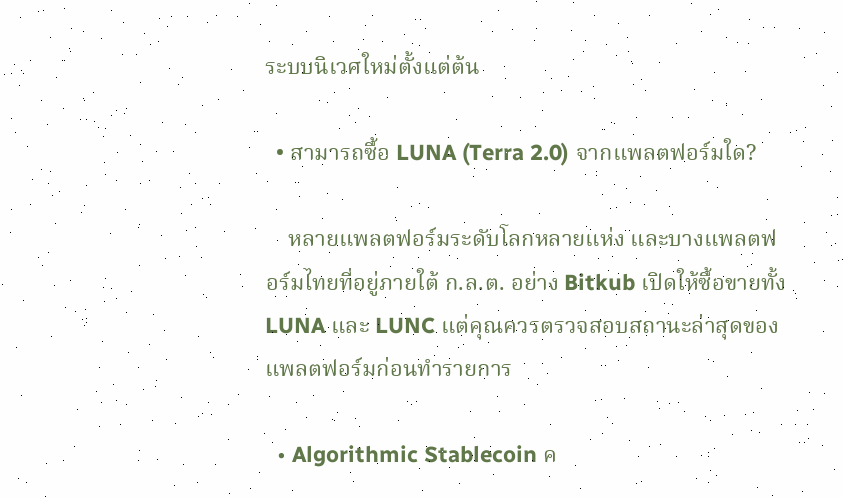ระบบนิเวศใหม่ตั้งแต่ต้น

  • สามารถซื้อ LUNA (Terra 2.0) จากแพลตฟอร์มใด?

    หลายแพลตฟอร์มระดับโลกหลายแห่ง และบางแพลตฟอร์มไทยที่อยู่ภายใต้ ก.ล.ต. อย่าง Bitkub เปิดให้ซื้อขายทั้ง LUNA และ LUNC แต่คุณควรตรวจสอบสถานะล่าสุดของแพลตฟอร์มก่อนทำรายการ

  • Algorithmic Stablecoin ค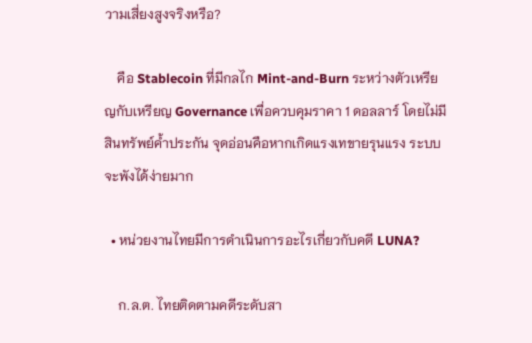วามเสี่ยงสูงจริงหรือ?

    คือ Stablecoin ที่มีกลไก Mint-and-Burn ระหว่างตัวเหรียญกับเหรียญ Governance เพื่อควบคุมราคา 1 ดอลลาร์ โดยไม่มีสินทรัพย์ค้ำประกัน จุดอ่อนคือหากเกิดแรงเทขายรุนแรง ระบบจะพังได้ง่ายมาก

  • หน่วยงานไทยมีการดำเนินการอะไรเกี่ยวกับคดี LUNA?

    ก.ล.ต. ไทยติดตามคดีระดับสา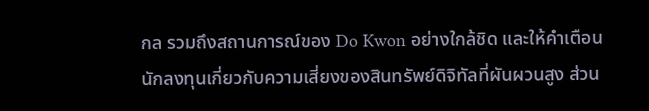กล รวมถึงสถานการณ์ของ Do Kwon อย่างใกล้ชิด และให้คำเตือนนักลงทุนเกี่ยวกับความเสี่ยงของสินทรัพย์ดิจิทัลที่ผันผวนสูง ส่วน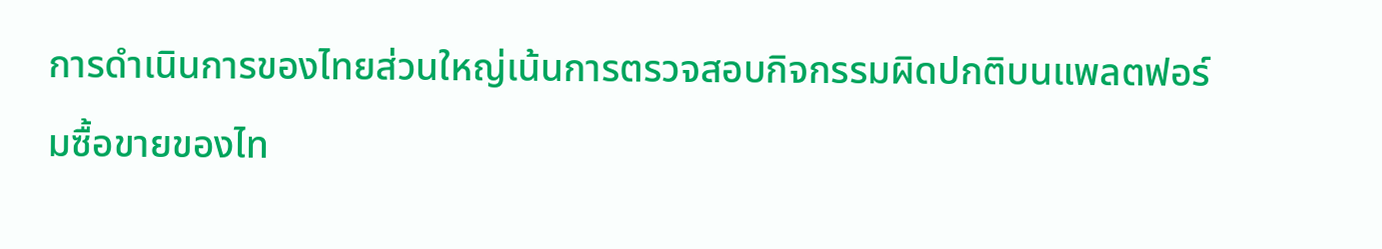การดำเนินการของไทยส่วนใหญ่เน้นการตรวจสอบกิจกรรมผิดปกติบนแพลตฟอร์มซื้อขายของไท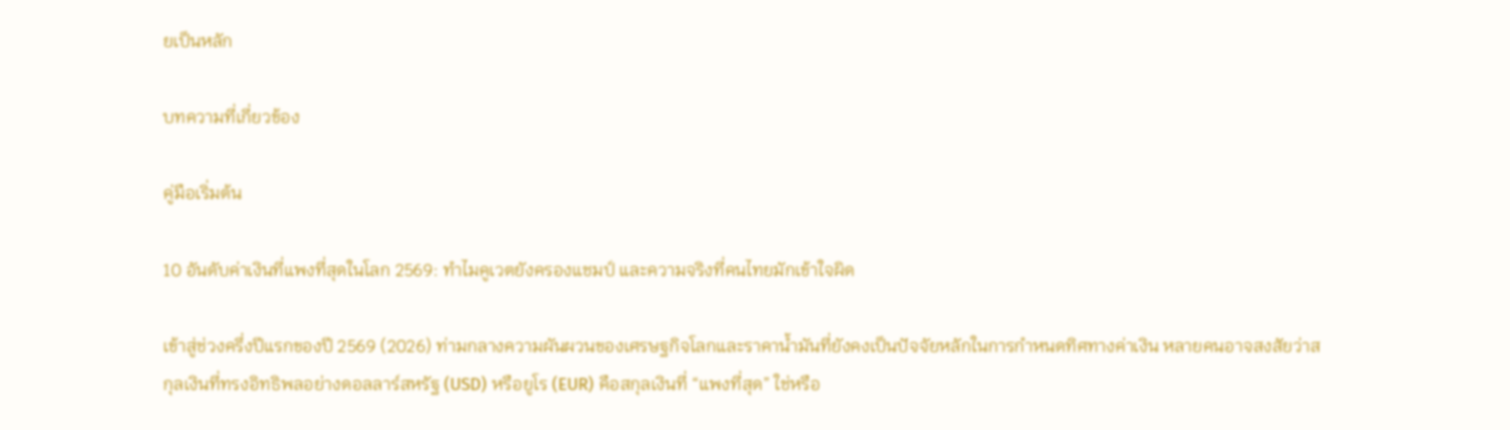ยเป็นหลัก

บทความที่เกี่ยวข้อง

คู่มือเริ่มต้น

10 อันดับค่าเงินที่แพงที่สุดในโลก 2569: ทำไมคูเวตยังครองแชมป์ และความจริงที่คนไทยมักเข้าใจผิด

เข้าสู่ช่วงครึ่งปีแรกของปี 2569 (2026) ท่ามกลางความผันผวนของเศรษฐกิจโลกและราคาน้ำมันที่ยังคงเป็นปัจจัยหลักในการกำหนดทิศทางค่าเงิน หลายคนอาจสงสัยว่าสกุลเงินที่ทรงอิทธิพลอย่างดอลลาร์สหรัฐ (USD) หรือยูโร (EUR) คือสกุลเงินที่ “แพงที่สุด” ใช่หรือ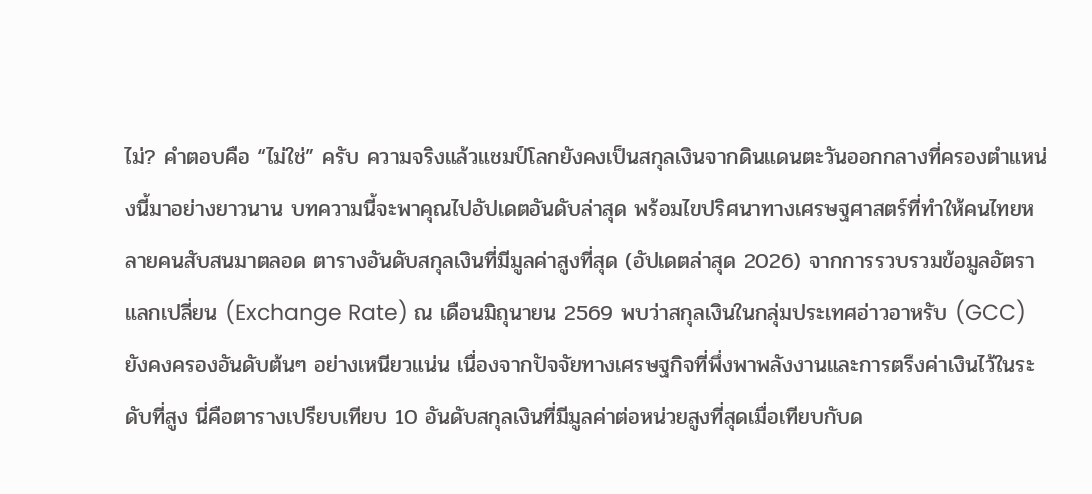ไม่? คำตอบคือ “ไม่ใช่” ครับ ความจริงแล้วแชมป์โลกยังคงเป็นสกุลเงินจากดินแดนตะวันออกกลางที่ครองตำแหน่งนี้มาอย่างยาวนาน บทความนี้จะพาคุณไปอัปเดตอันดับล่าสุด พร้อมไขปริศนาทางเศรษฐศาสตร์ที่ทำให้คนไทยหลายคนสับสนมาตลอด ตารางอันดับสกุลเงินที่มีมูลค่าสูงที่สุด (อัปเดตล่าสุด 2026) จากการรวบรวมข้อมูลอัตราแลกเปลี่ยน (Exchange Rate) ณ เดือนมิถุนายน 2569 พบว่าสกุลเงินในกลุ่มประเทศอ่าวอาหรับ (GCC) ยังคงครองอันดับต้นๆ อย่างเหนียวแน่น เนื่องจากปัจจัยทางเศรษฐกิจที่พึ่งพาพลังงานและการตรึงค่าเงินไว้ในระดับที่สูง นี่คือตารางเปรียบเทียบ 10 อันดับสกุลเงินที่มีมูลค่าต่อหน่วยสูงที่สุดเมื่อเทียบกับด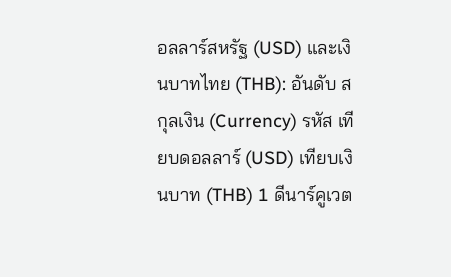อลลาร์สหรัฐ (USD) และเงินบาทไทย (THB): อันดับ สกุลเงิน (Currency) รหัส เทียบดอลลาร์ (USD) เทียบเงินบาท (THB) 1 ดีนาร์คูเวต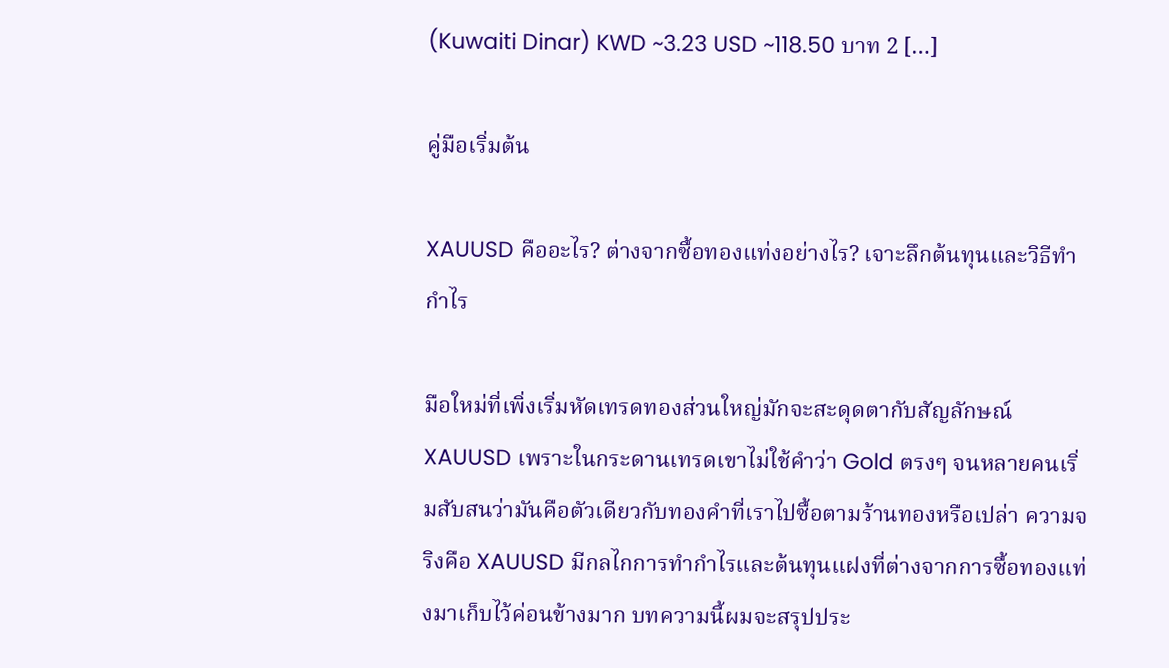(Kuwaiti Dinar) KWD ~3.23 USD ~118.50 บาท 2 […]

คู่มือเริ่มต้น

XAUUSD คืออะไร? ต่างจากซื้อทองแท่งอย่างไร? เจาะลึกต้นทุนและวิธีทำกำไร

มือใหม่ที่เพิ่งเริ่มหัดเทรดทองส่วนใหญ่มักจะสะดุดตากับสัญลักษณ์ XAUUSD เพราะในกระดานเทรดเขาไม่ใช้คำว่า Gold ตรงๆ จนหลายคนเริ่มสับสนว่ามันคือตัวเดียวกับทองคำที่เราไปซื้อตามร้านทองหรือเปล่า ความจริงคือ XAUUSD มีกลไกการทำกำไรและต้นทุนแฝงที่ต่างจากการซื้อทองแท่งมาเก็บไว้ค่อนข้างมาก บทความนี้ผมจะสรุปประ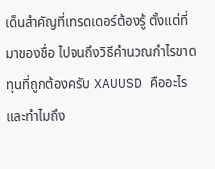เด็นสำคัญที่เทรดเดอร์ต้องรู้ ตั้งแต่ที่มาของชื่อ ไปจนถึงวิธีคำนวณกำไรขาดทุนที่ถูกต้องครับ XAUUSD คืออะไร และทำไมถึง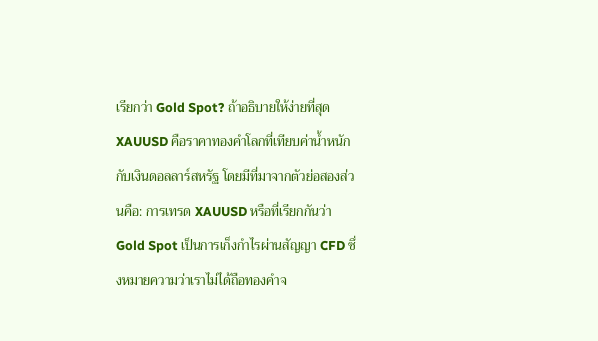เรียกว่า Gold Spot? ถ้าอธิบายให้ง่ายที่สุด XAUUSD คือราคาทองคำโลกที่เทียบค่าน้ำหนักกับเงินดอลลาร์สหรัฐ โดยมีที่มาจากตัวย่อสองส่วนคือ: การเทรด XAUUSD หรือที่เรียกกันว่า Gold Spot เป็นการเก็งกำไรผ่านสัญญา CFD ซึ่งหมายความว่าเราไม่ได้ถือทองคำจ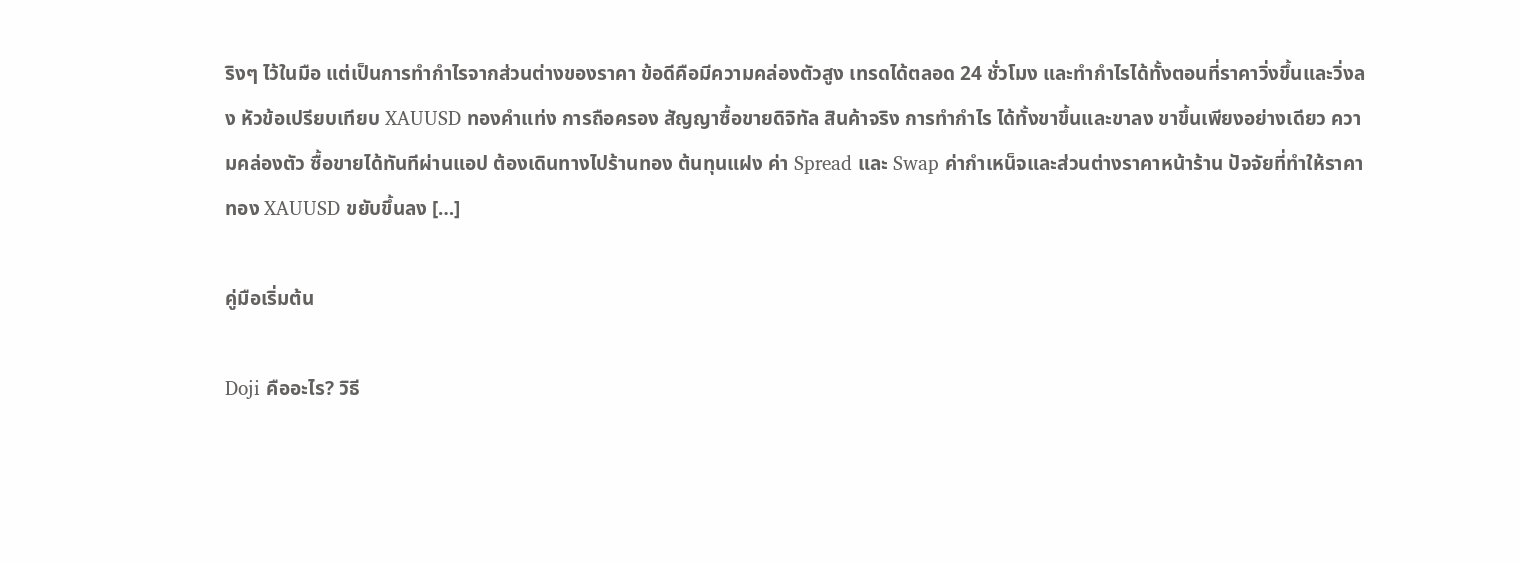ริงๆ ไว้ในมือ แต่เป็นการทำกำไรจากส่วนต่างของราคา ข้อดีคือมีความคล่องตัวสูง เทรดได้ตลอด 24 ชั่วโมง และทำกำไรได้ทั้งตอนที่ราคาวิ่งขึ้นและวิ่งลง หัวข้อเปรียบเทียบ XAUUSD ทองคำแท่ง การถือครอง สัญญาซื้อขายดิจิทัล สินค้าจริง การทำกำไร ได้ทั้งขาขึ้นและขาลง ขาขึ้นเพียงอย่างเดียว ความคล่องตัว ซื้อขายได้ทันทีผ่านแอป ต้องเดินทางไปร้านทอง ต้นทุนแฝง ค่า Spread และ Swap ค่ากำเหน็จและส่วนต่างราคาหน้าร้าน ปัจจัยที่ทำให้ราคาทอง XAUUSD ขยับขึ้นลง […]

คู่มือเริ่มต้น

Doji คืออะไร? วิธี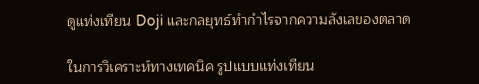ดูแท่งเทียน Doji และกลยุทธ์ทำกำไรจากความลังเลของตลาด

ในการวิเคราะห์ทางเทคนิค รูปแบบแท่งเทียน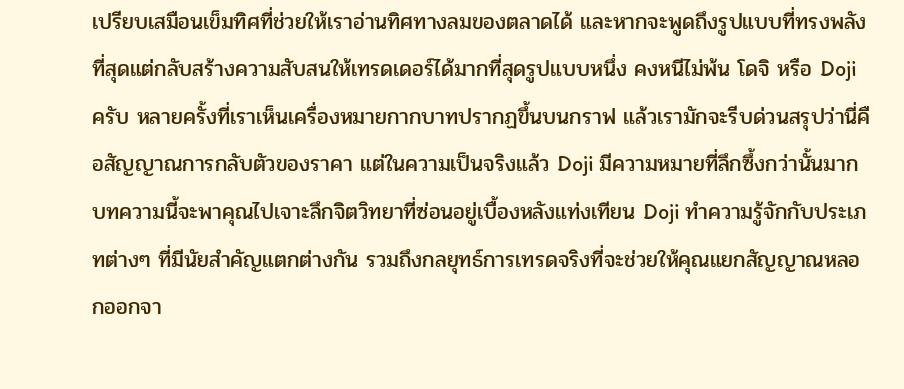เปรียบเสมือนเข็มทิศที่ช่วยให้เราอ่านทิศทางลมของตลาดได้ และหากจะพูดถึงรูปแบบที่ทรงพลังที่สุดแต่กลับสร้างความสับสนให้เทรดเดอร์ได้มากที่สุดรูปแบบหนึ่ง คงหนีไม่พ้น โดจิ หรือ Doji ครับ หลายครั้งที่เราเห็นเครื่องหมายกากบาทปรากฏขึ้นบนกราฟ แล้วเรามักจะรีบด่วนสรุปว่านี่คือสัญญาณการกลับตัวของราคา แต่ในความเป็นจริงแล้ว Doji มีความหมายที่ลึกซึ้งกว่านั้นมาก บทความนี้จะพาคุณไปเจาะลึกจิตวิทยาที่ซ่อนอยู่เบื้องหลังแท่งเทียน Doji ทำความรู้จักกับประเภทต่างๆ ที่มีนัยสำคัญแตกต่างกัน รวมถึงกลยุทธ์การเทรดจริงที่จะช่วยให้คุณแยกสัญญาณหลอกออกจา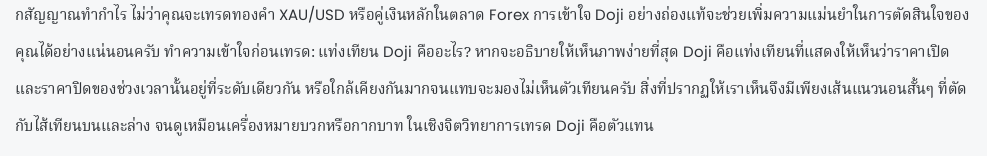กสัญญาณทำกำไร ไม่ว่าคุณจะเทรดทองคำ XAU/USD หรือคู่เงินหลักในตลาด Forex การเข้าใจ Doji อย่างถ่องแท้จะช่วยเพิ่มความแม่นยำในการตัดสินใจของคุณได้อย่างแน่นอนครับ ทำความเข้าใจก่อนเทรด: แท่งเทียน Doji คืออะไร? หากจะอธิบายให้เห็นภาพง่ายที่สุด Doji คือแท่งเทียนที่แสดงให้เห็นว่าราคาเปิดและราคาปิดของช่วงเวลานั้นอยู่ที่ระดับเดียวกัน หรือใกล้เคียงกันมากจนแทบจะมองไม่เห็นตัวเทียนครับ สิ่งที่ปรากฏให้เราเห็นจึงมีเพียงเส้นแนวนอนสั้นๆ ที่ตัดกับไส้เทียนบนและล่าง จนดูเหมือนเครื่องหมายบวกหรือกากบาท ในเชิงจิตวิทยาการเทรด Doji คือตัวแทน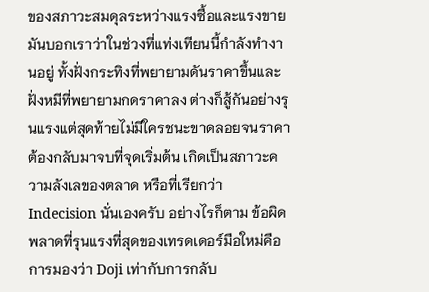ของสภาวะสมดุลระหว่างแรงซื้อและแรงขาย มันบอกเราว่าในช่วงที่แท่งเทียนนี้กำลังทำงานอยู่ ทั้งฝั่งกระทิงที่พยายามดันราคาขึ้นและฝั่งหมีที่พยายามกดราคาลง ต่างก็สู้กันอย่างรุนแรงแต่สุดท้ายไม่มีใครชนะขาดลอยจนราคาต้องกลับมาจบที่จุดเริ่มต้น เกิดเป็นสภาวะความลังเลของตลาด หรือที่เรียกว่า Indecision นั่นเองครับ อย่างไรก็ตาม ข้อผิดพลาดที่รุนแรงที่สุดของเทรดเดอร์มือใหม่คือการมองว่า Doji เท่ากับการกลับ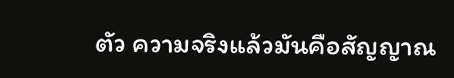ตัว ความจริงแล้วมันคือสัญญาณ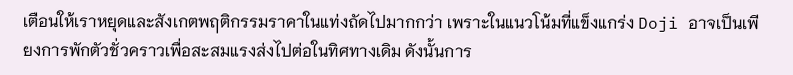เตือนให้เราหยุดและสังเกตพฤติกรรมราคาในแท่งถัดไปมากกว่า เพราะในแนวโน้มที่แข็งแกร่ง Doji อาจเป็นเพียงการพักตัวชั่วคราวเพื่อสะสมแรงส่งไปต่อในทิศทางเดิม ดังนั้นการ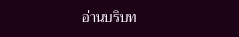อ่านบริบท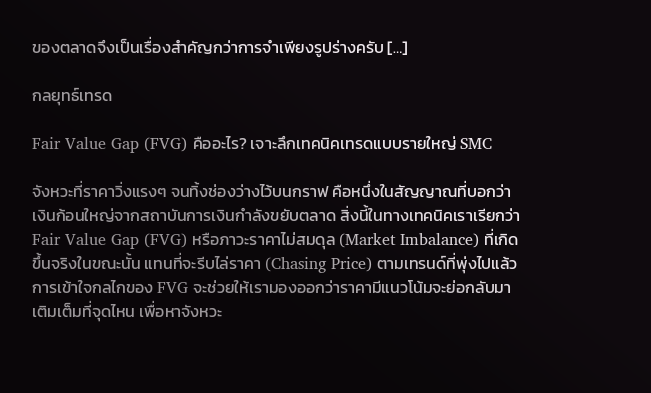ของตลาดจึงเป็นเรื่องสำคัญกว่าการจำเพียงรูปร่างครับ […]

กลยุทธ์เทรด

Fair Value Gap (FVG) คืออะไร? เจาะลึกเทคนิคเทรดแบบรายใหญ่ SMC

จังหวะที่ราคาวิ่งแรงๆ จนทิ้งช่องว่างไว้บนกราฟ คือหนึ่งในสัญญาณที่บอกว่าเงินก้อนใหญ่จากสถาบันการเงินกำลังขยับตลาด สิ่งนี้ในทางเทคนิคเราเรียกว่า Fair Value Gap (FVG) หรือภาวะราคาไม่สมดุล (Market Imbalance) ที่เกิดขึ้นจริงในขณะนั้น แทนที่จะรีบไล่ราคา (Chasing Price) ตามเทรนด์ที่พุ่งไปแล้ว การเข้าใจกลไกของ FVG จะช่วยให้เรามองออกว่าราคามีแนวโน้มจะย่อกลับมาเติมเต็มที่จุดไหน เพื่อหาจังหวะ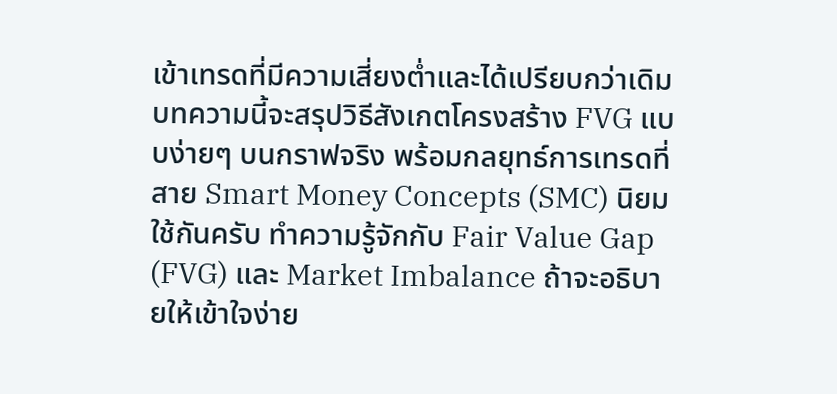เข้าเทรดที่มีความเสี่ยงต่ำและได้เปรียบกว่าเดิม บทความนี้จะสรุปวิธีสังเกตโครงสร้าง FVG แบบง่ายๆ บนกราฟจริง พร้อมกลยุทธ์การเทรดที่สาย Smart Money Concepts (SMC) นิยมใช้กันครับ ทำความรู้จักกับ Fair Value Gap (FVG) และ Market Imbalance ถ้าจะอธิบายให้เข้าใจง่าย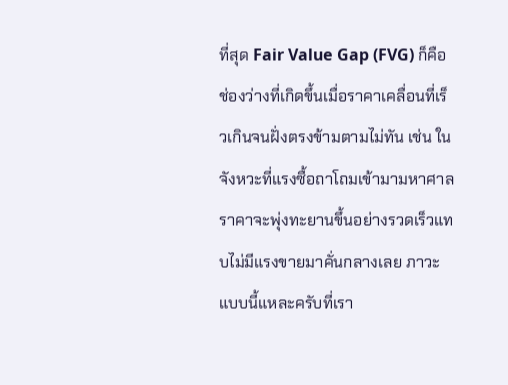ที่สุด Fair Value Gap (FVG) ก็คือช่องว่างที่เกิดขึ้นเมื่อราคาเคลื่อนที่เร็วเกินจนฝั่งตรงข้ามตามไม่ทัน เช่น ในจังหวะที่แรงซื้อถาโถมเข้ามามหาศาล ราคาจะพุ่งทะยานขึ้นอย่างรวดเร็วแทบไม่มีแรงขายมาคั่นกลางเลย ภาวะแบบนี้แหละครับที่เรา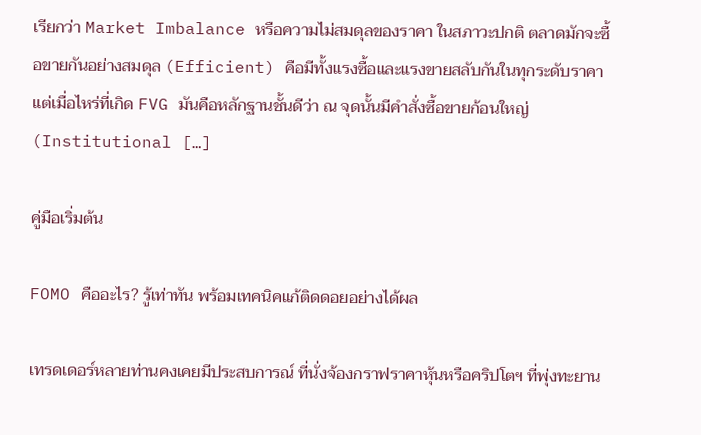เรียกว่า Market Imbalance หรือความไม่สมดุลของราคา ในสภาวะปกติ ตลาดมักจะซื้อขายกันอย่างสมดุล (Efficient) คือมีทั้งแรงซื้อและแรงขายสลับกันในทุกระดับราคา แต่เมื่อไหร่ที่เกิด FVG มันคือหลักฐานชั้นดีว่า ณ จุดนั้นมีคำสั่งซื้อขายก้อนใหญ่ (Institutional […]

คู่มือเริ่มต้น

FOMO คืออะไร? รู้เท่าทัน พร้อมเทคนิคแก้ติดดอยอย่างได้ผล

เทรดเดอร์หลายท่านคงเคยมีประสบการณ์ ที่นั่งจ้องกราฟราคาหุ้นหรือคริปโตฯ ที่พุ่งทะยาน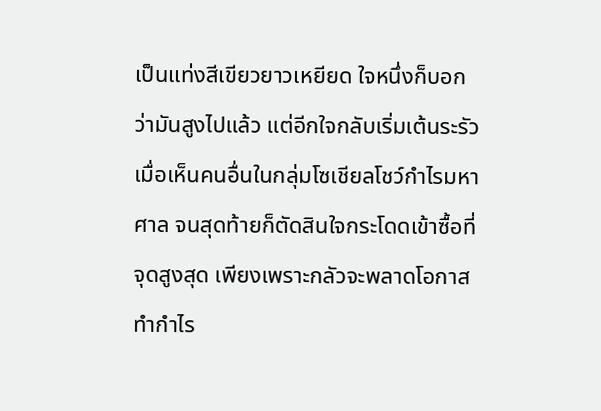เป็นแท่งสีเขียวยาวเหยียด ใจหนึ่งก็บอกว่ามันสูงไปแล้ว แต่อีกใจกลับเริ่มเต้นระรัวเมื่อเห็นคนอื่นในกลุ่มโซเชียลโชว์กำไรมหาศาล จนสุดท้ายก็ตัดสินใจกระโดดเข้าซื้อที่จุดสูงสุด เพียงเพราะกลัวจะพลาดโอกาสทำกำไร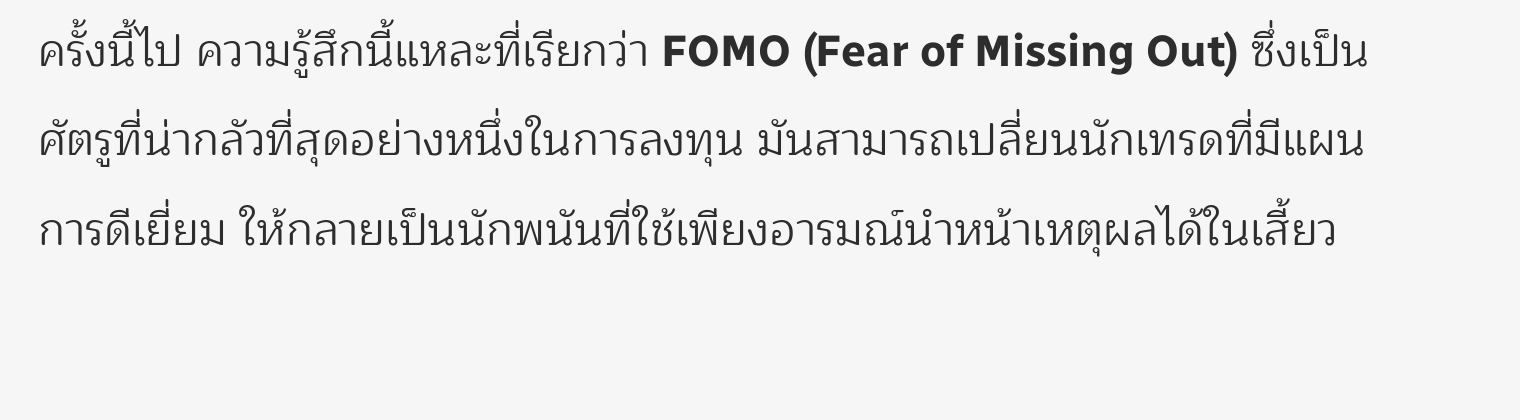ครั้งนี้ไป ความรู้สึกนี้แหละที่เรียกว่า FOMO (Fear of Missing Out) ซึ่งเป็นศัตรูที่น่ากลัวที่สุดอย่างหนึ่งในการลงทุน มันสามารถเปลี่ยนนักเทรดที่มีแผนการดีเยี่ยม ให้กลายเป็นนักพนันที่ใช้เพียงอารมณ์นำหน้าเหตุผลได้ในเสี้ยว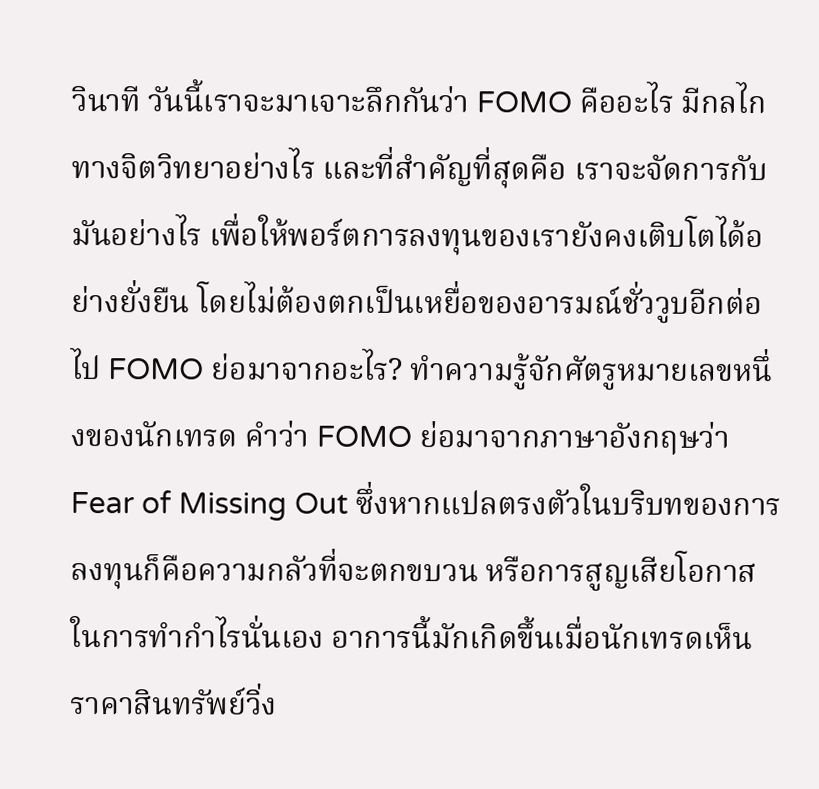วินาที วันนี้เราจะมาเจาะลึกกันว่า FOMO คืออะไร มีกลไกทางจิตวิทยาอย่างไร และที่สำคัญที่สุดคือ เราจะจัดการกับมันอย่างไร เพื่อให้พอร์ตการลงทุนของเรายังคงเติบโตได้อย่างยั่งยืน โดยไม่ต้องตกเป็นเหยื่อของอารมณ์ชั่ววูบอีกต่อไป FOMO ย่อมาจากอะไร? ทำความรู้จักศัตรูหมายเลขหนึ่งของนักเทรด คำว่า FOMO ย่อมาจากภาษาอังกฤษว่า Fear of Missing Out ซึ่งหากแปลตรงตัวในบริบทของการลงทุนก็คือความกลัวที่จะตกขบวน หรือการสูญเสียโอกาสในการทำกำไรนั่นเอง อาการนี้มักเกิดขึ้นเมื่อนักเทรดเห็นราคาสินทรัพย์วิ่ง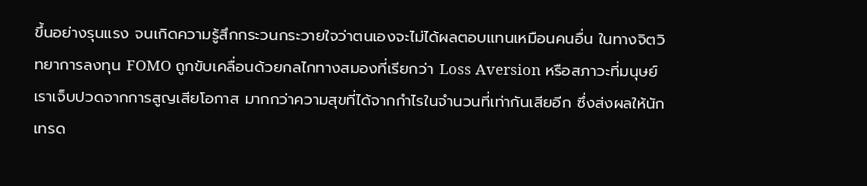ขึ้นอย่างรุนแรง จนเกิดความรู้สึกกระวนกระวายใจว่าตนเองจะไม่ได้ผลตอบแทนเหมือนคนอื่น ในทางจิตวิทยาการลงทุน FOMO ถูกขับเคลื่อนด้วยกลไกทางสมองที่เรียกว่า Loss Aversion หรือสภาวะที่มนุษย์เราเจ็บปวดจากการสูญเสียโอกาส มากกว่าความสุขที่ได้จากกำไรในจำนวนที่เท่ากันเสียอีก ซึ่งส่งผลให้นักเทรด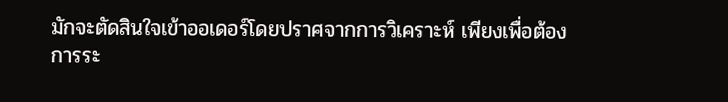มักจะตัดสินใจเข้าออเดอร์โดยปราศจากการวิเคราะห์ เพียงเพื่อต้องการระ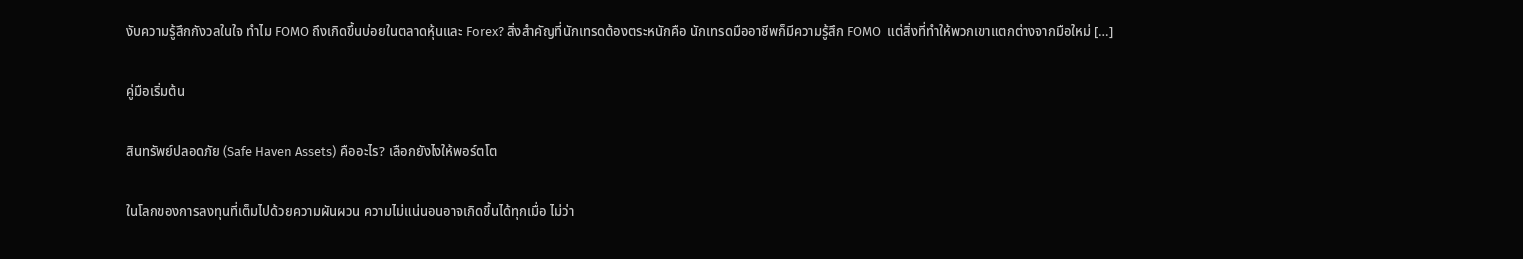งับความรู้สึกกังวลในใจ ทำไม FOMO ถึงเกิดขึ้นบ่อยในตลาดหุ้นและ Forex? สิ่งสำคัญที่นักเทรดต้องตระหนักคือ นักเทรดมืออาชีพก็มีความรู้สึก FOMO  แต่สิ่งที่ทำให้พวกเขาแตกต่างจากมือใหม่ […]

คู่มือเริ่มต้น

สินทรัพย์ปลอดภัย (Safe Haven Assets) คืออะไร? เลือกยังไงให้พอร์ตโต

ในโลกของการลงทุนที่เต็มไปด้วยความผันผวน ความไม่แน่นอนอาจเกิดขึ้นได้ทุกเมื่อ ไม่ว่า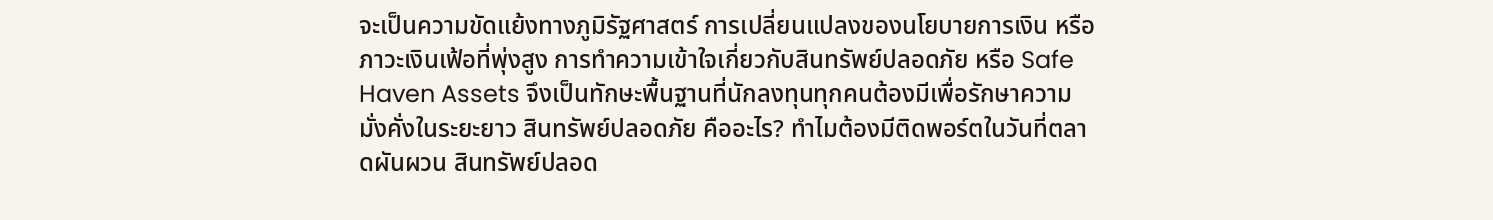จะเป็นความขัดแย้งทางภูมิรัฐศาสตร์ การเปลี่ยนแปลงของนโยบายการเงิน หรือภาวะเงินเฟ้อที่พุ่งสูง การทำความเข้าใจเกี่ยวกับสินทรัพย์ปลอดภัย หรือ Safe Haven Assets จึงเป็นทักษะพื้นฐานที่นักลงทุนทุกคนต้องมีเพื่อรักษาความมั่งคั่งในระยะยาว สินทรัพย์ปลอดภัย คืออะไร? ทำไมต้องมีติดพอร์ตในวันที่ตลาดผันผวน สินทรัพย์ปลอด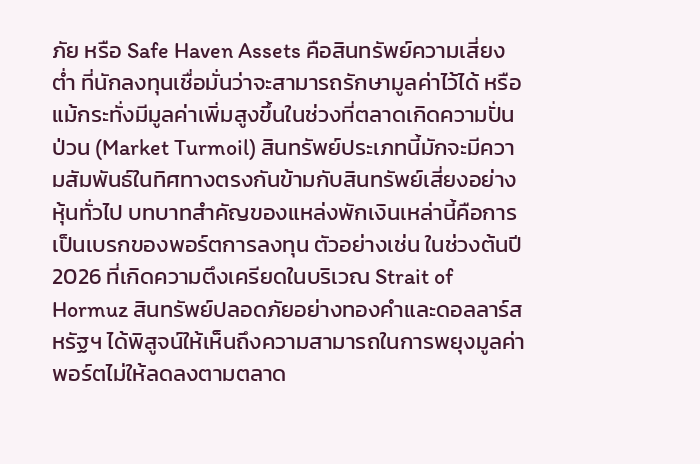ภัย หรือ Safe Haven Assets คือสินทรัพย์ความเสี่ยงต่ำ ที่นักลงทุนเชื่อมั่นว่าจะสามารถรักษามูลค่าไว้ได้ หรือแม้กระทั่งมีมูลค่าเพิ่มสูงขึ้นในช่วงที่ตลาดเกิดความปั่นป่วน (Market Turmoil) สินทรัพย์ประเภทนี้มักจะมีความสัมพันธ์ในทิศทางตรงกันข้ามกับสินทรัพย์เสี่ยงอย่างหุ้นทั่วไป บทบาทสำคัญของแหล่งพักเงินเหล่านี้คือการเป็นเบรกของพอร์ตการลงทุน ตัวอย่างเช่น ในช่วงต้นปี 2026 ที่เกิดความตึงเครียดในบริเวณ Strait of Hormuz สินทรัพย์ปลอดภัยอย่างทองคำและดอลลาร์สหรัฐฯ ได้พิสูจน์ให้เห็นถึงความสามารถในการพยุงมูลค่าพอร์ตไม่ให้ลดลงตามตลาด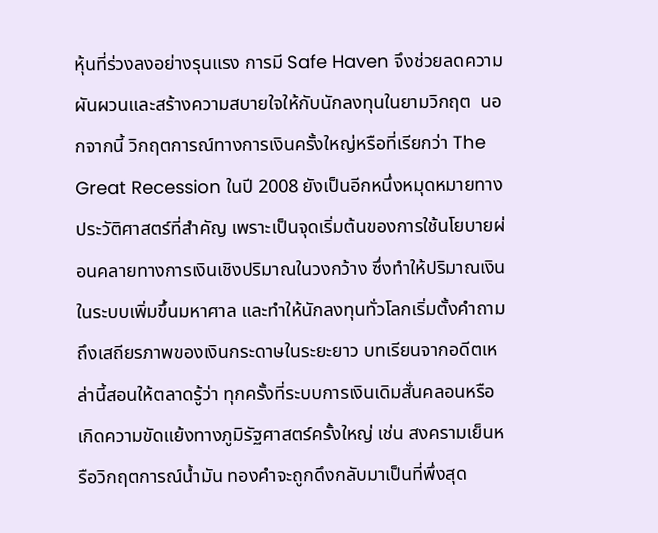หุ้นที่ร่วงลงอย่างรุนแรง การมี Safe Haven จึงช่วยลดความผันผวนและสร้างความสบายใจให้กับนักลงทุนในยามวิกฤต  นอกจากนี้ วิกฤตการณ์ทางการเงินครั้งใหญ่หรือที่เรียกว่า The Great Recession ในปี 2008 ยังเป็นอีกหนึ่งหมุดหมายทางประวัติศาสตร์ที่สำคัญ เพราะเป็นจุดเริ่มต้นของการใช้นโยบายผ่อนคลายทางการเงินเชิงปริมาณในวงกว้าง ซึ่งทำให้ปริมาณเงินในระบบเพิ่มขึ้นมหาศาล และทำให้นักลงทุนทั่วโลกเริ่มตั้งคำถามถึงเสถียรภาพของเงินกระดาษในระยะยาว บทเรียนจากอดีตเหล่านี้สอนให้ตลาดรู้ว่า ทุกครั้งที่ระบบการเงินเดิมสั่นคลอนหรือเกิดความขัดแย้งทางภูมิรัฐศาสตร์ครั้งใหญ่ เช่น สงครามเย็นหรือวิกฤตการณ์น้ำมัน ทองคำจะถูกดึงกลับมาเป็นที่พึ่งสุด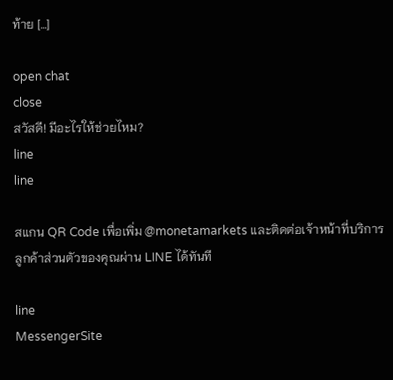ท้าย […]

open chat
close
สวัสดี! มีอะไรให้ช่วยไหม?
line
line

สแกน QR Code เพื่อเพิ่ม @monetamarkets และติดต่อเจ้าหน้าที่บริการลูกค้าส่วนตัวของคุณผ่าน LINE ได้ทันที

line
MessengerSite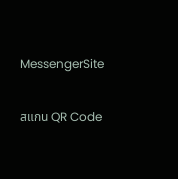MessengerSite

สแกน QR Code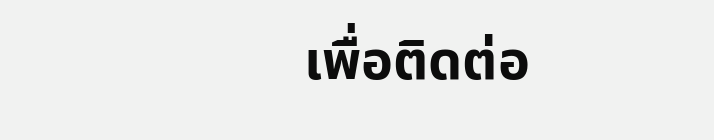เพื่อติดต่อ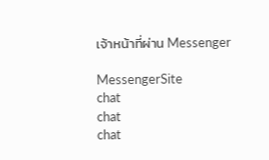เจ้าหน้าที่ผ่าน Messenger

MessengerSite
chat
chat
chat